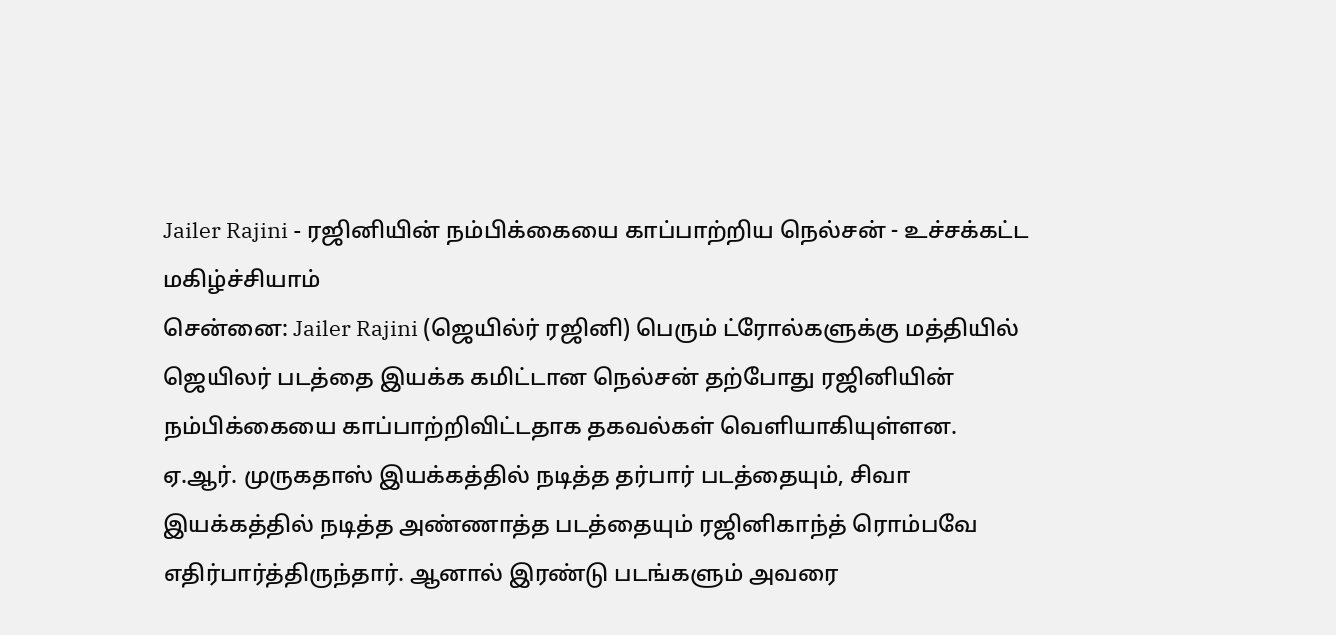Jailer Rajini - ரஜினியின் நம்பிக்கையை காப்பாற்றிய நெல்சன் - உச்சக்கட்ட மகிழ்ச்சியாம்
சென்னை: Jailer Rajini (ஜெயில்ர் ரஜினி) பெரும் ட்ரோல்களுக்கு மத்தியில் ஜெயிலர் படத்தை இயக்க கமிட்டான நெல்சன் தற்போது ரஜினியின் நம்பிக்கையை காப்பாற்றிவிட்டதாக தகவல்கள் வெளியாகியுள்ளன.
ஏ.ஆர். முருகதாஸ் இயக்கத்தில் நடித்த தர்பார் படத்தையும், சிவா இயக்கத்தில் நடித்த அண்ணாத்த படத்தையும் ரஜினிகாந்த் ரொம்பவே எதிர்பார்த்திருந்தார். ஆனால் இரண்டு படங்களும் அவரை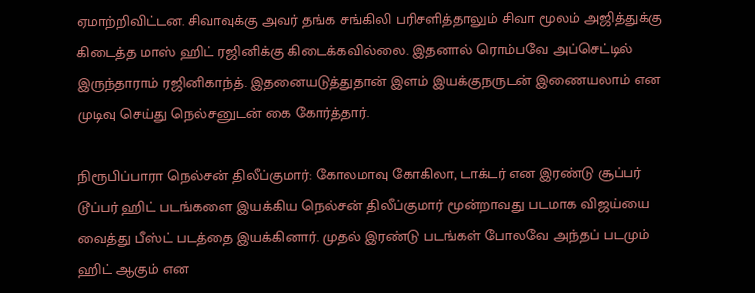ஏமாற்றிவிட்டன. சிவாவுக்கு அவர் தங்க சங்கிலி பரிசளித்தாலும் சிவா மூலம் அஜித்துக்கு கிடைத்த மாஸ் ஹிட் ரஜினிக்கு கிடைக்கவில்லை. இதனால் ரொம்பவே அப்செட்டில் இருந்தாராம் ரஜினிகாந்த். இதனையடுத்துதான் இளம் இயக்குநருடன் இணையலாம் என முடிவு செய்து நெல்சனுடன் கை கோர்த்தார்.

நிரூபிப்பாரா நெல்சன் திலீப்குமார்: கோலமாவு கோகிலா, டாக்டர் என இரண்டு சூப்பர் டூப்பர் ஹிட் படங்களை இயக்கிய நெல்சன் திலீப்குமார் மூன்றாவது படமாக விஜய்யை வைத்து பீஸ்ட் படத்தை இயக்கினார். முதல் இரண்டு படங்கள் போலவே அந்தப் படமும் ஹிட் ஆகும் என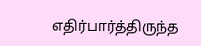எதிர்பார்த்திருந்த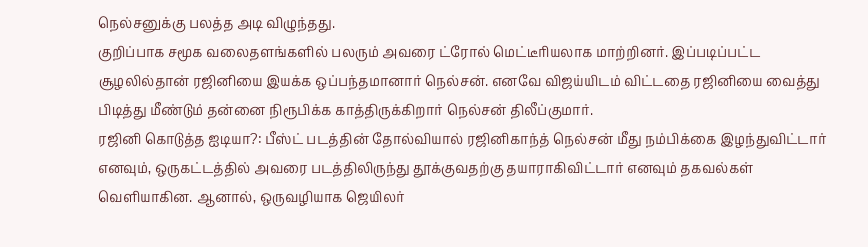நெல்சனுக்கு பலத்த அடி விழுந்தது.
குறிப்பாக சமூக வலைதளங்களில் பலரும் அவரை ட்ரோல் மெட்டீரியலாக மாற்றினர். இப்படிப்பட்ட சூழலில்தான் ரஜினியை இயக்க ஒப்பந்தமானார் நெல்சன். எனவே விஜய்யிடம் விட்டதை ரஜினியை வைத்து பிடித்து மீண்டும் தன்னை நிரூபிக்க காத்திருக்கிறார் நெல்சன் திலீப்குமார்.
ரஜினி கொடுத்த ஐடியா?: பீஸ்ட் படத்தின் தோல்வியால் ரஜினிகாந்த் நெல்சன் மீது நம்பிக்கை இழந்துவிட்டார் எனவும், ஒருகட்டத்தில் அவரை படத்திலிருந்து தூக்குவதற்கு தயாராகிவிட்டார் எனவும் தகவல்கள் வெளியாகின. ஆனால், ஒருவழியாக ஜெயிலர்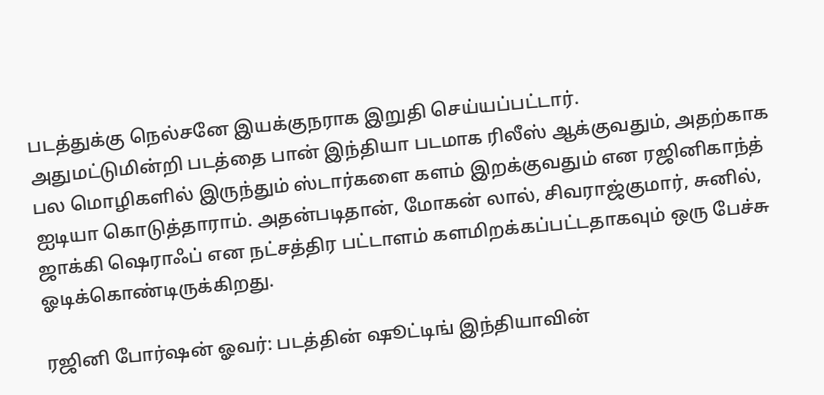படத்துக்கு நெல்சனே இயக்குநராக இறுதி செய்யப்பட்டார்.
அதுமட்டுமின்றி படத்தை பான் இந்தியா படமாக ரிலீஸ் ஆக்குவதும், அதற்காக பல மொழிகளில் இருந்தும் ஸ்டார்களை களம் இறக்குவதும் என ரஜினிகாந்த் ஐடியா கொடுத்தாராம். அதன்படிதான், மோகன் லால், சிவராஜ்குமார், சுனில், ஜாக்கி ஷெராஃப் என நட்சத்திர பட்டாளம் களமிறக்கப்பட்டதாகவும் ஒரு பேச்சு ஓடிக்கொண்டிருக்கிறது.

ரஜினி போர்ஷன் ஓவர்: படத்தின் ஷூட்டிங் இந்தியாவின்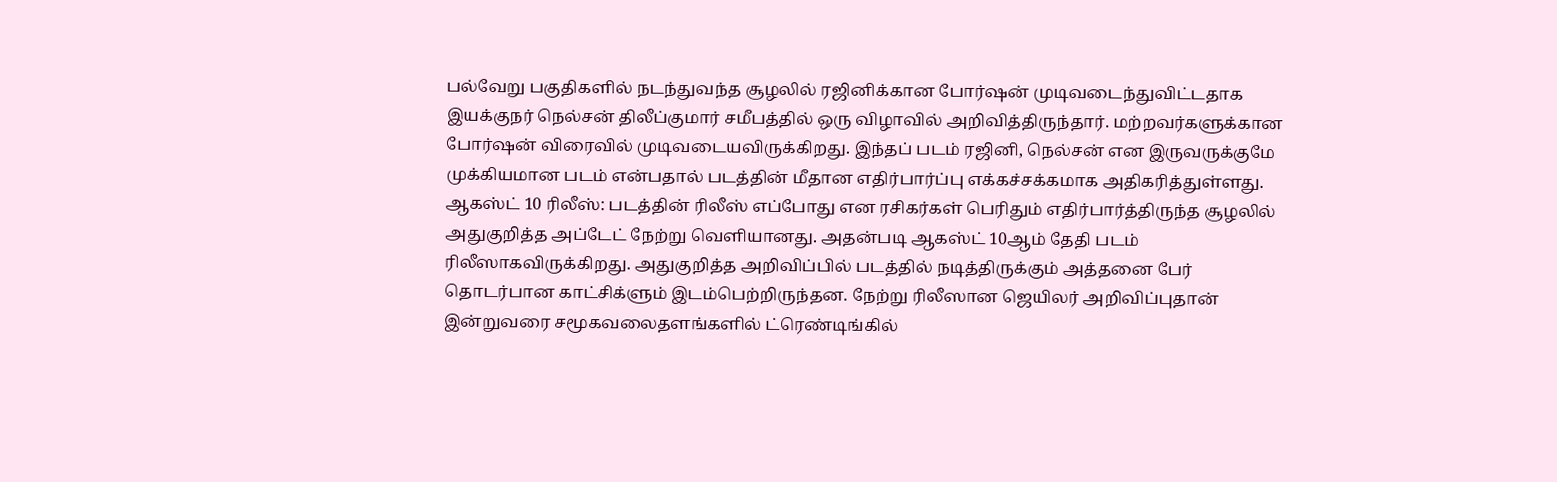பல்வேறு பகுதிகளில் நடந்துவந்த சூழலில் ரஜினிக்கான போர்ஷன் முடிவடைந்துவிட்டதாக இயக்குநர் நெல்சன் திலீப்குமார் சமீபத்தில் ஒரு விழாவில் அறிவித்திருந்தார். மற்றவர்களுக்கான போர்ஷன் விரைவில் முடிவடையவிருக்கிறது. இந்தப் படம் ரஜினி, நெல்சன் என இருவருக்குமே முக்கியமான படம் என்பதால் படத்தின் மீதான எதிர்பார்ப்பு எக்கச்சக்கமாக அதிகரித்துள்ளது.
ஆகஸ்ட் 10 ரிலீஸ்: படத்தின் ரிலீஸ் எப்போது என ரசிகர்கள் பெரிதும் எதிர்பார்த்திருந்த சூழலில் அதுகுறித்த அப்டேட் நேற்று வெளியானது. அதன்படி ஆகஸ்ட் 10ஆம் தேதி படம் ரிலீஸாகவிருக்கிறது. அதுகுறித்த அறிவிப்பில் படத்தில் நடித்திருக்கும் அத்தனை பேர் தொடர்பான காட்சிக்ளும் இடம்பெற்றிருந்தன. நேற்று ரிலீஸான ஜெயிலர் அறிவிப்புதான் இன்றுவரை சமூகவலைதளங்களில் ட்ரெண்டிங்கில்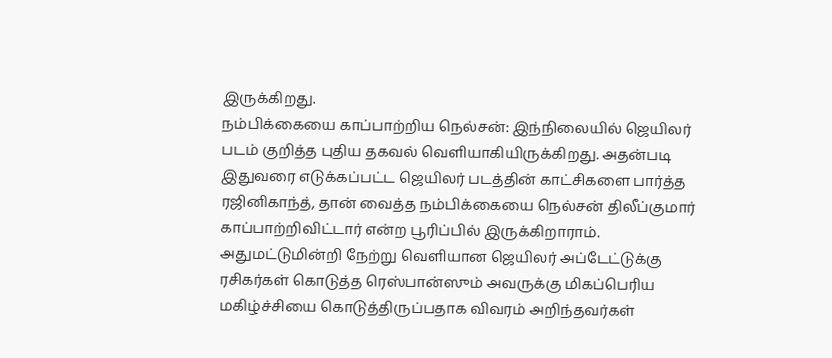இருக்கிறது.
நம்பிக்கையை காப்பாற்றிய நெல்சன்: இந்நிலையில் ஜெயிலர் படம் குறித்த புதிய தகவல் வெளியாகியிருக்கிறது. அதன்படி இதுவரை எடுக்கப்பட்ட ஜெயிலர் படத்தின் காட்சிகளை பார்த்த ரஜினிகாந்த், தான் வைத்த நம்பிக்கையை நெல்சன் திலீப்குமார் காப்பாற்றிவிட்டார் என்ற பூரிப்பில் இருக்கிறாராம். அதுமட்டுமின்றி நேற்று வெளியான ஜெயிலர் அப்டேட்டுக்கு ரசிகர்கள் கொடுத்த ரெஸ்பான்ஸும் அவருக்கு மிகப்பெரிய மகிழ்ச்சியை கொடுத்திருப்பதாக விவரம் அறிந்தவர்கள்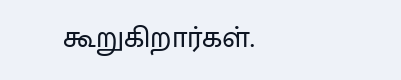கூறுகிறார்கள்.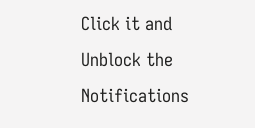Click it and Unblock the Notifications